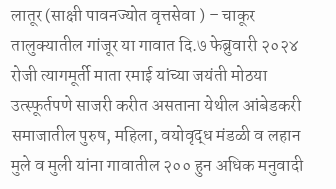लातूर (साक्षी पावनज्योत वृत्तसेवा ) – चाकूर तालुक्यातील गांजूर या गावात दि.७ फेब्रुवारी २०२४ रोजी त्यागमूर्ती माता रमाई यांच्या जयंती मोठया उत्स्फूर्तपणे साजरी करीत असताना येथील आंबेडकरी समाजातील पुरुष, महिला, वयोवृद्ध मंडळी व लहान मुले व मुली यांना गावातील २०० हुन अधिक मनुवादी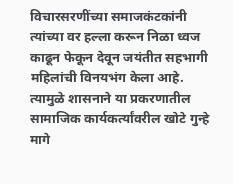विचारसरणींच्या समाजकंटकांनी त्यांच्या वर हल्ला करून निळा ध्वज काढून फेकून देवून जयंतीत सहभागी महिलांची विनयभंग केला आहे. त्यामुळे शासनाने या प्रकरणातील सामाजिक कार्यकर्त्यांवरील खोटे गुन्हे मागे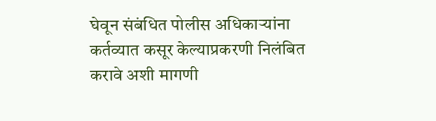घेवून संबंधित पोलीस अधिकाऱ्यांना कर्तव्यात कसूर केल्याप्रकरणी निलंबित करावे अशी मागणी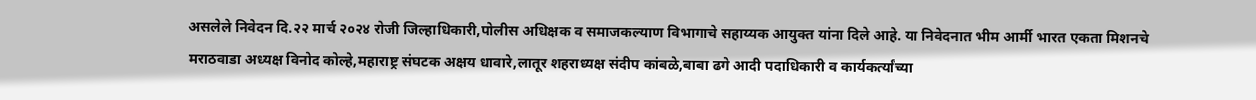असलेले निवेदन दि.२२ मार्च २०२४ रोजी जिल्हाधिकारी,पोलीस अधिक्षक व समाजकल्याण विभागाचे सहाय्यक आयुक्त यांना दिले आहे. या निवेदनात भीम आर्मी भारत एकता मिशनचे मराठवाडा अध्यक्ष विनोद कोल्हे,महाराष्ट्र संघटक अक्षय धावारे,लातूर शहराध्यक्ष संदीप कांबळे,बाबा ढगे आदी पदाधिकारी व कार्यकर्त्यांच्या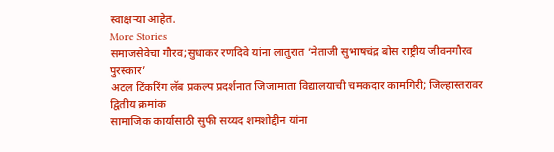स्वाक्षऱ्या आहेत.
More Stories
समाजसेवेचा गौरव;सुधाकर रणदिवे यांना लातुरात ‘नेताजी सुभाषचंद्र बोस राष्ट्रीय जीवनगौरव पुरस्कार’
अटल टिंकरिंग लॅब प्रकल्प प्रदर्शनात जिजामाता विद्यालयाची चमकदार कामगिरी; जिल्हास्तरावर द्वितीय क्रमांक
सामाजिक कार्यासाठी सुफी सय्यद शमशोद्दीन यांना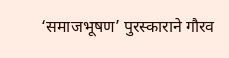‘समाजभूषण’ पुरस्काराने गौरव